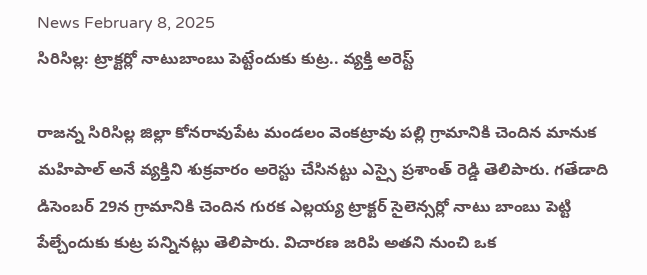News February 8, 2025
సిరిసిల్ల: ట్రాక్టర్లో నాటుబాంబు పెట్టేందుకు కుట్ర.. వ్యక్తి అరెస్ట్

రాజన్న సిరిసిల్ల జిల్లా కోనరావుపేట మండలం వెంకట్రావు పల్లి గ్రామానికి చెందిన మానుక మహిపాల్ అనే వ్యక్తిని శుక్రవారం అరెస్టు చేసినట్టు ఎస్సై ప్రశాంత్ రెడ్డి తెలిపారు. గతేడాది డిసెంబర్ 29న గ్రామానికి చెందిన గురక ఎల్లయ్య ట్రాక్టర్ సైలెన్సర్లో నాటు బాంబు పెట్టి పేల్చేందుకు కుట్ర పన్నినట్లు తెలిపారు. విచారణ జరిపి అతని నుంచి ఒక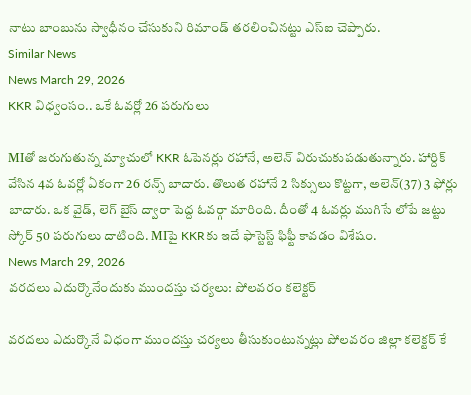నాటు బాంబును స్వాధీనం చేసుకుని రిమాండ్ తరలించినట్టు ఎస్ఐ చెప్పారు.
Similar News
News March 29, 2026
KKR విధ్వంసం.. ఒకే ఓవర్లో 26 పరుగులు

MIతో జరుగుతున్న మ్యాచులో KKR ఓపెనర్లు రహానే, అలెన్ విరుచుకుపడుతున్నారు. హార్దిక్ వేసిన 4వ ఓవర్లో ఏకంగా 26 రన్స్ బాదారు. తొలుత రహానే 2 సిక్సులు కొట్టగా, అలెన్(37) 3 ఫోర్లు బాదారు. ఒక వైడ్, లెగ్ బైస్ ద్వారా పెద్ద ఓవర్గా మారింది. దీంతో 4 ఓవర్లు ముగిసే లోపే జట్టు స్కోర్ 50 పరుగులు దాటింది. MIపై KKRకు ఇదే ఫాస్టెస్ట్ ఫిఫ్టీ కావడం విశేషం.
News March 29, 2026
వరదలు ఎదుర్కొనేందుకు ముందస్తు చర్యలు: పోలవరం కలెక్టర్

వరదలు ఎదుర్కొనే విధంగా ముందస్తు చర్యలు తీసుకుంటున్నట్లు పోలవరం జిల్లా కలెక్టర్ కే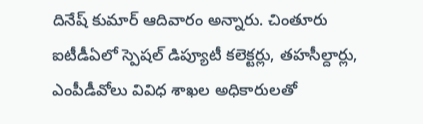దినేష్ కుమార్ ఆదివారం అన్నారు. చింతూరు ఐటీడీఏలో స్పెషల్ డిప్యూటీ కలెక్టర్లు, తహసీల్దార్లు, ఎంపీడీవోలు వివిధ శాఖల అధికారులతో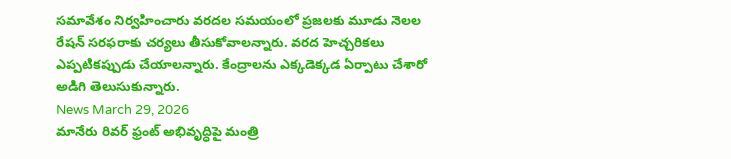సమావేశం నిర్వహించారు వరదల సమయంలో ప్రజలకు మూడు నెలల రేషన్ సరఫరాకు చర్యలు తీసుకోవాలన్నారు. వరద హెచ్చరికలు ఎప్పటికప్పుడు చేయాలన్నారు. కేంద్రాలను ఎక్కడెక్కడ ఏర్పాటు చేశారో అడిగి తెలుసుకున్నారు.
News March 29, 2026
మానేరు రివర్ ఫ్రంట్ అభివృద్ధిపై మంత్రి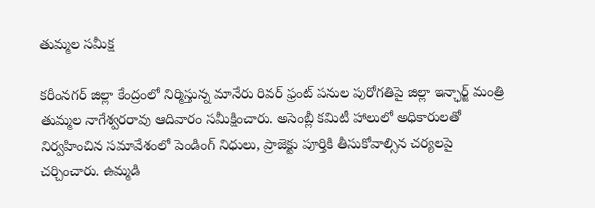తుమ్మల సమీక్ష

కరీంనగర్ జిల్లా కేంద్రంలో నిర్మిస్తున్న మానేరు రివర్ ఫ్రంట్ పనుల పురోగతిపై జిల్లా ఇన్ఛార్జ్ మంత్రి తుమ్మల నాగేశ్వరరావు ఆదివారం సమీక్షించారు. అసెంబ్లీ కమిటీ హాలులో అధికారులతో నిర్వహించిన సమావేశంలో పెండింగ్ నిధులు, ప్రాజెక్టు పూర్తికి తీసుకోవాల్సిన చర్యలపై చర్చించారు. ఉమ్మడి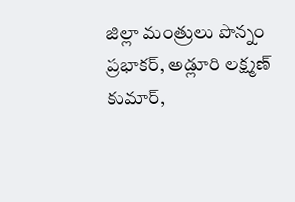జిల్లా మంత్రులు పొన్నం ప్రభాకర్, అడ్లూరి లక్ష్మణ్ కుమార్,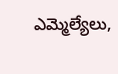ఎమ్మెల్యేలు,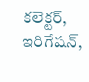కలెక్టర్, ఇరిగేషన్,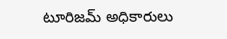టూరిజమ్ అధికారులు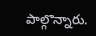పాల్గొన్నారు.